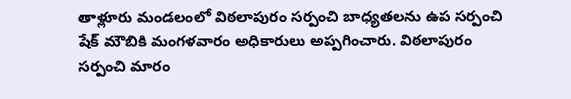తాళ్లూరు మండలంలో విఠలాపురం సర్పంచి బాధ్యతలను ఉప సర్పంచి షేక్ మౌబికి మంగళవారం అధికారులు అప్పగించారు. విఠలాపురం సర్పంచి మారం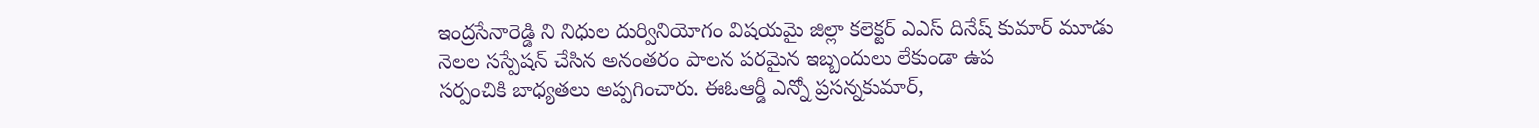ఇంద్రసేనారెడ్డి ని నిధుల దుర్వినియోగం విషయమై జిల్లా కలెక్టర్ ఎఎస్ దినేష్ కుమార్ మూడు
నెలల సస్పేషన్ చేసిన అనంతరం పాలన పరమైన ఇబ్బందులు లేకుండా ఉప
సర్పంచికి బాధ్యతలు అప్పగించారు. ఈఓఆర్డీ ఎన్నో ప్రసన్నకుమార్,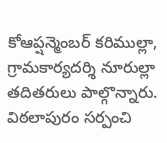కోఆప్షన్మెంబర్ కరిముల్లా, గ్రామకార్యదర్శి నూరుల్లా తదితరులు పాల్గొన్నారు.
విఠలాపురం సర్పంచి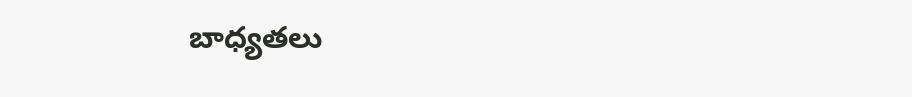బాధ్యతలు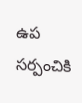ఉప సర్పంచికి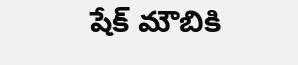షేక్ మౌబికి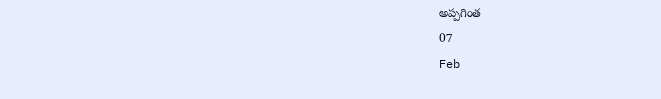అప్పగింత
07
Feb